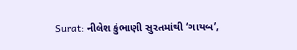Surat: નીલેશ કુંભાણી સુરતમાંથી ‘ગાયબ’,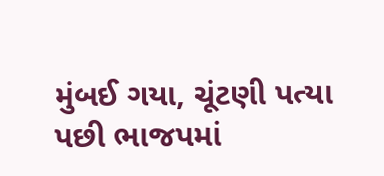મુંબઈ ગયા, ચૂંટણી પત્યા પછી ભાજપમાં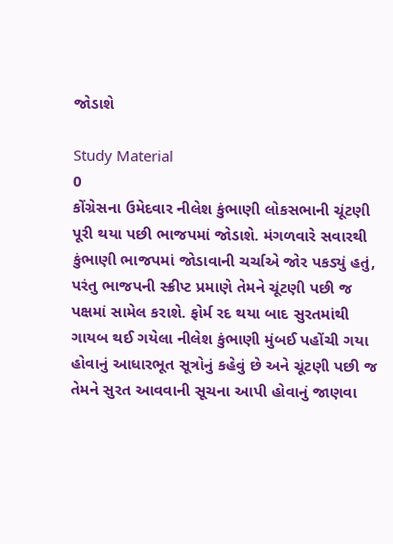જોડાશે

Study Material
0
કોંગ્રેસના ઉમેદવાર નીલેશ કુંભાણી લોકસભાની ચૂંટણી પૂરી થયા પછી ભાજપમાં જોડાશે. મંગળવારે સવારથી કુંભાણી ભાજપમાં જોડાવાની ચર્ચાએ જોર પકડ્યું હતું, પરંતુ ભાજપની સ્ક્રીપ્ટ પ્રમાણે તેમને ચૂંટણી પછી જ પક્ષમાં સામેલ કરાશે. ફોર્મ રદ થયા બાદ સુરતમાંથી ગાયબ થઈ ગયેલા નીલેશ કુંભાણી મુંબઈ પહોંચી ગયા હોવાનું આધારભૂત સૂત્રોનું કહેવું છે અને ચૂંટણી પછી જ તેમને સુરત આવવાની સૂચના આપી હોવાનું જાણવા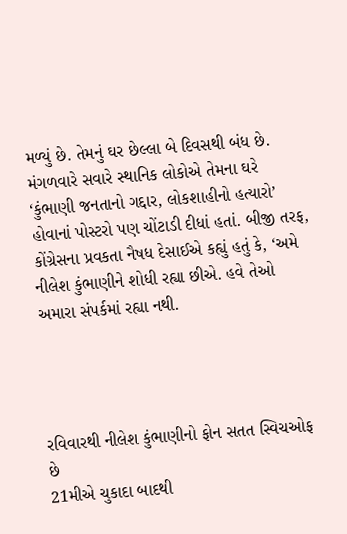મળ્યું છે. તેમનું ઘર છેલ્લા બે દિવસથી બંધ છે. મંગળવારે સવારે સ્થાનિક લોકોએ તેમના ઘરે ‘કુંભાણી જનતાનો ગદ્દાર, લોકશાહીનો હત્યારો’ હોવાનાં પોસ્ટરો પણ ચોંટાડી દીધાં હતાં. બીજી તરફ, કોંગ્રેસના પ્રવકતા નૈષધ દેસાઈએ કહ્યું હતું કે, ‘અમે નીલેશ કુંભાણીને શોધી રહ્યા છીએ. હવે તેઓ અમારા સંપર્કમાં રહ્યા નથી.




રવિવારથી નીલેશ કુંભાણીનો ફોન સતત સ્વિચઓફ છે
21મીએ ચુકાદા બાદથી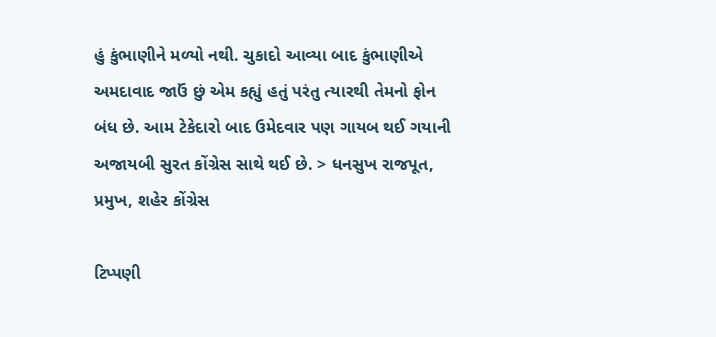હું કુંભાણીને મળ્યો નથી. ચુકાદો આવ્યા બાદ કુંભાણીએ અમદાવાદ જાઉં છું એમ કહ્યું હતું પરંતુ ત્યારથી તેમનો ફોન બંધ છે. આમ ટેકેદારો બાદ ઉમેદવાર પણ ગાયબ થઈ ગયાની અજાયબી સુરત કોંગ્રેસ સાથે થઈ છે. > ધનસુખ રાજપૂત, પ્રમુખ, શહેર કોંગ્રેસ

ટિપ્પણી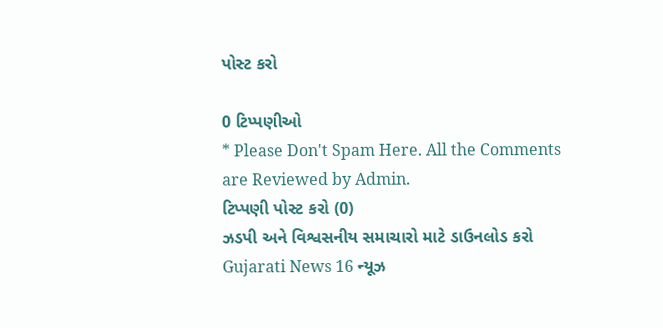પોસ્ટ કરો

0 ટિપ્પણીઓ
* Please Don't Spam Here. All the Comments are Reviewed by Admin.
ટિપ્પણી પોસ્ટ કરો (0)
ઝડપી અને વિશ્વસનીય સમાચારો માટે ડાઉનલોડ કરો Gujarati News 16 ન્યૂઝ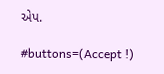એપ.

#buttons=(Accept !)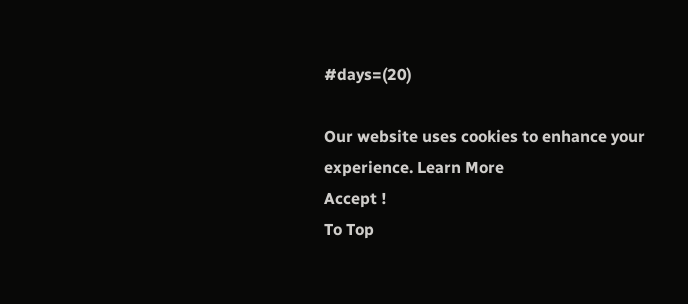#days=(20)

Our website uses cookies to enhance your experience. Learn More
Accept !
To Top